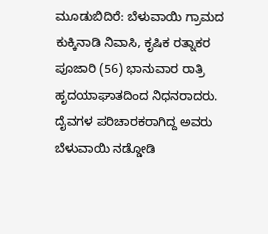ಮೂಡುಬಿದಿರೆ: ಬೆಳುವಾಯಿ ಗ್ರಾಮದ ಕುಕ್ಕಿನಾಡಿ ನಿವಾಸಿ, ಕೃಷಿಕ ರತ್ನಾಕರ ಪೂಜಾರಿ (56) ಭಾನುವಾರ ರಾತ್ರಿ ಹೃದಯಾಘಾತದಿಂದ ನಿಧನರಾದರು.
ದೈವಗಳ ಪರಿಚಾರಕರಾಗಿದ್ದ ಅವರು ಬೆಳುವಾಯಿ ನಡ್ಡೋಡಿ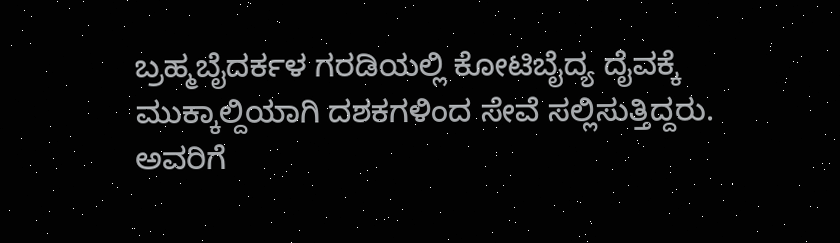ಬ್ರಹ್ಮಬೈದರ್ಕಳ ಗರಡಿಯಲ್ಲಿ ಕೋಟಿಬೈದ್ಯ ದೈವಕ್ಕೆ ಮುಕ್ಕಾಲ್ದಿಯಾಗಿ ದಶಕಗಳಿಂದ ಸೇವೆ ಸಲ್ಲಿಸುತ್ತಿದ್ದರು.
ಅವರಿಗೆ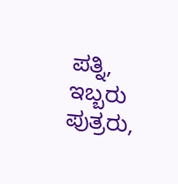ಪತ್ನಿ, ಇಬ್ಬರು ಪುತ್ರರು,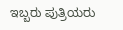ಇಬ್ಬರು ಪುತ್ರಿಯರು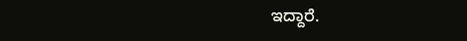ಇದ್ದಾರೆ.